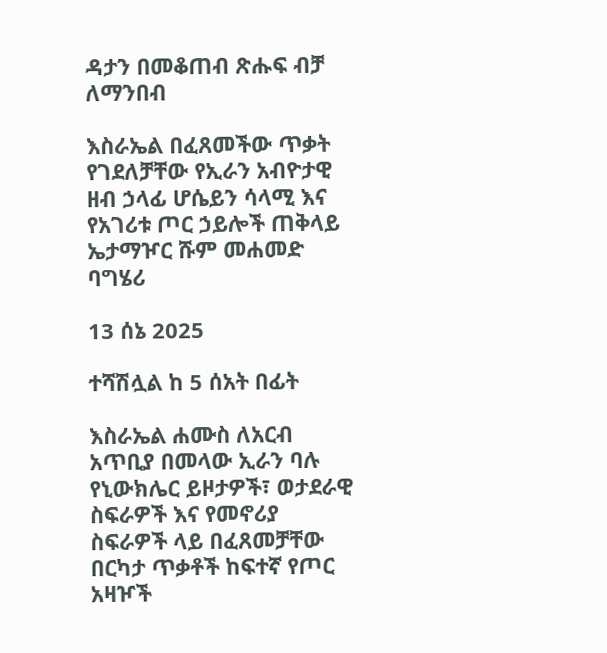ዳታን በመቆጠብ ጽሑፍ ብቻ ለማንበብ

እስራኤል በፈጸመችው ጥቃት የገደለቻቸው የኢራን አብዮታዊ ዘብ ኃላፊ ሆሴይን ሳላሚ እና የአገሪቱ ጦር ኃይሎች ጠቅላይ ኤታማዦር ሹም መሐመድ ባግሄሪ

13 ሰኔ 2025

ተሻሽሏል ከ 5 ሰአት በፊት

እስራኤል ሐሙስ ለአርብ አጥቢያ በመላው ኢራን ባሉ የኒውክሌር ይዞታዎች፣ ወታደራዊ ስፍራዎች እና የመኖሪያ ስፍራዎች ላይ በፈጸመቻቸው በርካታ ጥቃቶች ከፍተኛ የጦር አዛዦች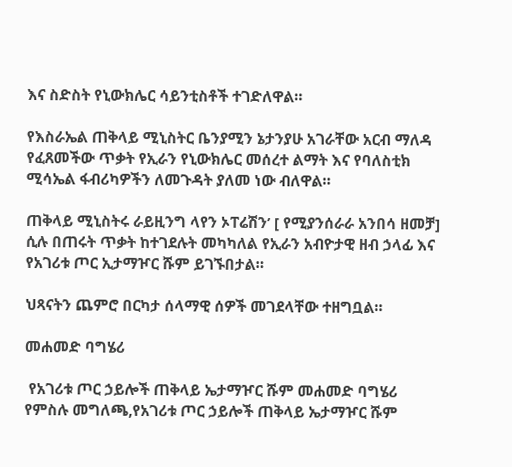እና ስድስት የኒውክሌር ሳይንቲስቶች ተገድለዋል።

የእስራኤል ጠቅላይ ሚኒስትር ቤንያሚን ኔታንያሁ አገራቸው አርብ ማለዳ የፈጸመችው ጥቃት የኢራን የኒውክሌር መሰረተ ልማት እና የባለስቲክ ሚሳኤል ፋብሪካዎችን ለመጉዳት ያለመ ነው ብለዋል።

ጠቅላይ ሚኒስትሩ ራይዚንግ ላየን ኦፐሬሽን’ [ የሚያንሰራራ አንበሳ ዘመቻ] ሲሉ በጠሩት ጥቃት ከተገደሉት መካካለል የኢራን አብዮታዊ ዘብ ኃላፊ እና የአገሪቱ ጦር ኢታማዦር ሹም ይገኙበታል።

ህጻናትን ጨምሮ በርካታ ሰላማዊ ሰዎች መገደላቸው ተዘግቧል።

መሐመድ ባግሄሪ

 የአገሪቱ ጦር ኃይሎች ጠቅላይ ኤታማዦር ሹም መሐመድ ባግሄሪ
የምስሉ መግለጫ,የአገሪቱ ጦር ኃይሎች ጠቅላይ ኤታማዦር ሹም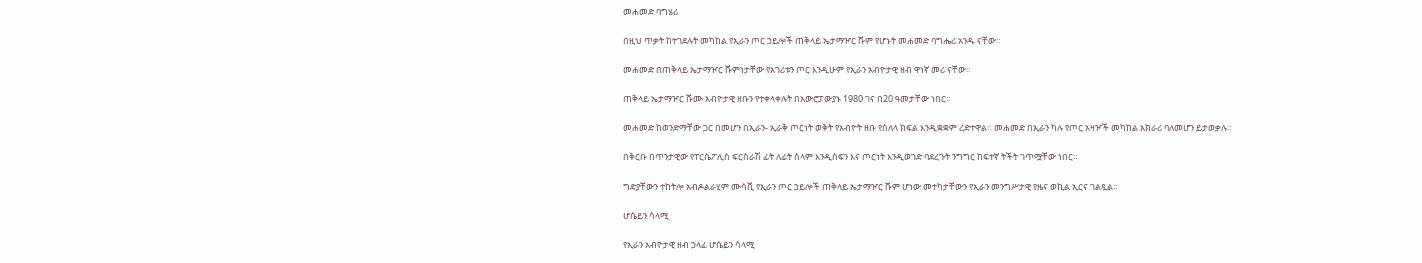መሐመድ ባግሄሪ

በዚህ ጥቃት ከተገደሉት መካከል የኢራን ጦር ኃይሎች ጠቅላይ ኤታማዦር ሹም የሆኑት መሐመድ ባግሔሪ አንዱ ናቸው።

መሐመድ በጠቅላይ ኤታማዦር ሹምነታቸው የአገሪቱን ጦር እንዲሁም የኢራን አብዮታዊ ዘብ ዋነኛ መሪ ናቸው።

ጠቅላይ ኤታማዦር ሹሙ አብዮታዊ ዘቡን የተቀላቀሉት በአውሮፓውያኑ 1980 ገና በ20 ዓመታቸው ነበር።

መሐመድ ከወንድማቸው ጋር በመሆን በኢራን- ኢራቅ ጦርነት ወቅት የአብዮት ዘቡ የስለላ ክፍል እንዲቋቋም ረድተዋል። መሐመድ በኢራን ካሉ የጦር አዛዦች መካከል አክራሪ ባለመሆን ይታወቃሉ።

በቅርቡ በጥንታዊው የፐርሴፖሊስ ፍርስራሽ ፊት ለፊት ሰላም እንዲሰፍን እና ጦርነት እንዲወገድ ባደረጉት ንግግር ከፍተኛ ትችት ገጥሟቸው ነበር።

ግድያቸውን ተከትሎ አብዶልራሂም ሙሳቪ የኢራን ጦር ኃይሎች ጠቅላይ ኤታማዦር ሹም ሆነው መተካታቸውን የኢራን መንግሥታዊ የዜና ወኪል ኢርና ገልጿል።

ሆሴይን ሳላሚ

የኢራን አብዮታዊ ዘብ ኃላፊ ሆሴይን ሳላሚ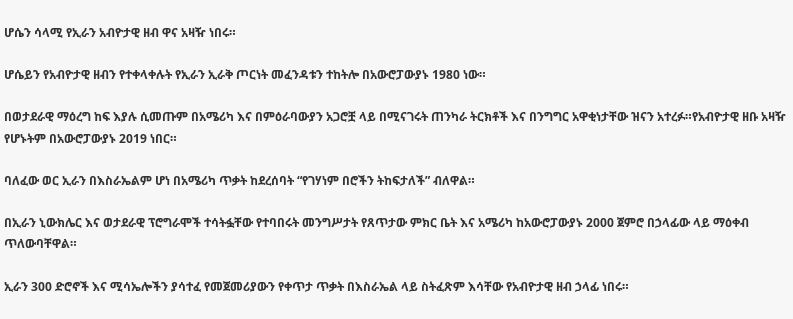ሆሴን ሳላሚ የኢራን አብዮታዊ ዘብ ዋና አዛዥ ነበሩ።

ሆሴይን የአብዮታዊ ዘብን የተቀላቀሉት የኢራን ኢራቅ ጦርነት መፈንዳቱን ተከትሎ በአውሮፓውያኑ 1980 ነው።

በወታደራዊ ማዕረግ ከፍ እያሉ ሲመጡም በአሜሪካ እና በምዕራባውያን አጋሮቿ ላይ በሚናገሩት ጠንካራ ትርክቶች እና በንግግር አዋቂነታቸው ዝናን አተረፉ።የአብዮታዊ ዘቡ አዛዥ የሆኑትም በአውሮፓውያኑ 2019 ነበር።

ባለፈው ወር ኢራን በእስራኤልም ሆነ በአሜሪካ ጥቃት ከደረሰባት “የገሃነም በሮችን ትከፍታለች” ብለዋል።

በኢራን ኒውክሌር እና ወታደራዊ ፕሮግራሞች ተሳትፏቸው የተባበሩት መንግሥታት የጸጥታው ምክር ቤት እና አሜሪካ ከአውሮፓውያኑ 2000 ጀምሮ በኃላፊው ላይ ማዕቀብ ጥለውባቸዋል።

ኢራን 300 ድሮኖች እና ሚሳኤሎችን ያሳተፈ የመጀመሪያውን የቀጥታ ጥቃት በእስራኤል ላይ ስትፈጽም እሳቸው የአብዮታዊ ዘብ ኃላፊ ነበሩ።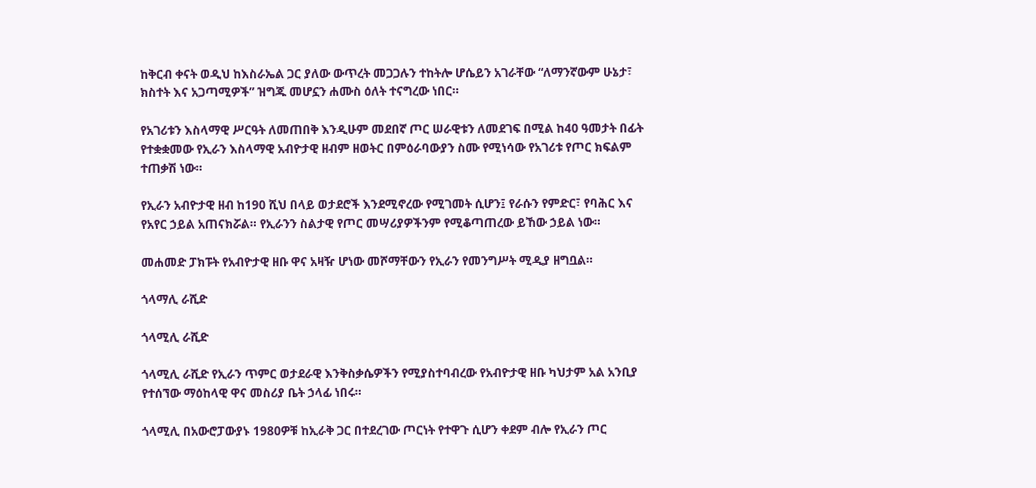ከቅርብ ቀናት ወዲህ ከእስራኤል ጋር ያለው ውጥረት መጋጋሉን ተከትሎ ሆሴይን አገራቸው “ለማንኛውም ሁኔታ፣ ክስተት እና አጋጣሚዎች” ዝግጁ መሆኗን ሐሙስ ዕለት ተናግረው ነበር።

የአገሪቱን እስላማዊ ሥርዓት ለመጠበቅ እንዲሁም መደበኛ ጦር ሠራዊቱን ለመደገፍ በሚል ከ40 ዓመታት በፊት የተቋቋመው የኢራን እስላማዊ አብዮታዊ ዘብም ዘወትር በምዕራባውያን ስሙ የሚነሳው የአገሪቱ የጦር ክፍልም ተጠቃሽ ነው።

የኢራን አብዮታዊ ዘብ ከ190 ሺህ በላይ ወታደሮች እንደሚኖረው የሚገመት ሲሆን፤ የራሱን የምድር፣ የባሕር እና የአየር ኃይል አጠናክሯል። የኢራንን ስልታዊ የጦር መሣሪያዎችንም የሚቆጣጠረው ይኸው ኃይል ነው።

መሐመድ ፓክፑት የአብዮታዊ ዘቡ ዋና አዛዥ ሆነው መሾማቸውን የኢራን የመንግሥት ሚዲያ ዘግቧል።

ጎላማሊ ራሺድ

ጎላሚሊ ራሺድ

ጎላሚሊ ራሺድ የኢራን ጥምር ወታደራዊ እንቅስቃሴዎችን የሚያስተባብረው የአብዮታዊ ዘቡ ካህታም አል አንቢያ የተሰኘው ማዕከላዊ ዋና መስሪያ ቤት ኃላፊ ነበሩ።

ጎላሚሊ በአውሮፓውያኑ 1980ዎቹ ከኢራቅ ጋር በተደረገው ጦርነት የተዋጉ ሲሆን ቀደም ብሎ የኢራን ጦር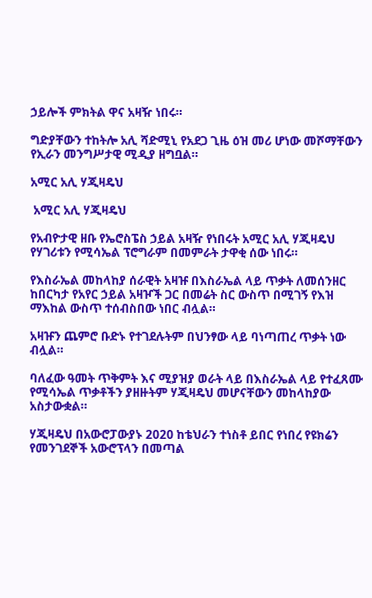ኃይሎች ምክትል ዋና አዛዥ ነበሩ።

ግድያቸውን ተከትሎ አሊ ሻድሚኒ የአደጋ ጊዜ ዕዝ መሪ ሆነው መሾማቸውን የኢራን መንግሥታዊ ሚዲያ ዘግቧል።

አሚር አሊ ሃጂዛዴህ

 አሚር አሊ ሃጂዛዴህ

የአብዮታዊ ዘቡ የኤሮስፔስ ኃይል አዛዥ የነበሩት አሚር አሊ ሃጂዛዴህ የሃገሪቱን የሚሳኤል ፕሮግራም በመምራት ታዋቂ ሰው ነበሩ።

የእስራኤል መከላከያ ሰራዊት አዛዡ በእስራኤል ላይ ጥቃት ለመሰንዘር ከበርካታ የአየር ኃይል አዛዦች ጋር በመሬት ስር ውስጥ በሚገኝ የእዝ ማእከል ውስጥ ተሰብስበው ነበር ብሏል።

አዛዡን ጨምሮ ቡድኑ የተገደሉትም በህንፃው ላይ ባነጣጠረ ጥቃት ነው ብሏል።

ባለፈው ዓመት ጥቅምት እና ሚያዝያ ወራት ላይ በእስራኤል ላይ የተፈጸሙ የሚሳኤል ጥቃቶችን ያዘዙትም ሃጂዛዴህ መሆናቸውን መከላከያው አስታውቋል።

ሃጂዛዴህ በአውሮፓውያኑ 2020 ከቴህራን ተነስቶ ይበር የነበረ የዩክሬን የመንገደኞች አውሮፕላን በመጣል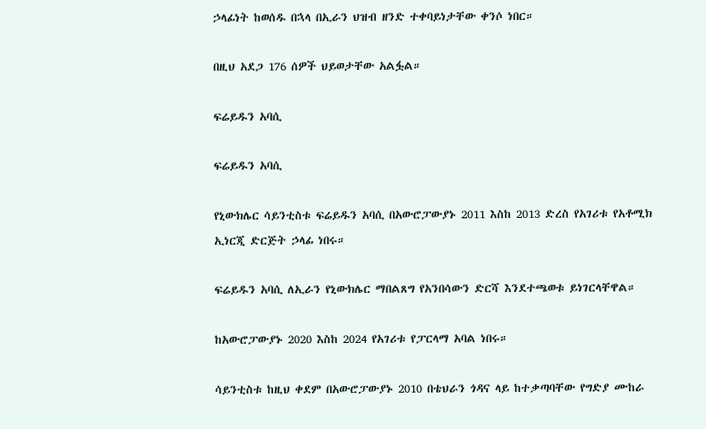ኃላፊነት ከወሰዱ በኋላ በኢራን ህዝብ ዘንድ ተቀባይነታቸው ቀንሶ ነበር።

በዚህ አደጋ 176 ሰዎች ህይወታቸው አልፏል።

ፍሬይዱን አባሲ

ፍሬይዱን አባሲ

የኒውክሌር ሳይንቲስቱ ፍሬይዱን አባሲ በአውሮፓውያኑ 2011 እስከ 2013 ድረስ የአገሪቱ የአቶሚክ ኢነርጂ ድርጅት ኃላፊ ነበሩ።

ፍሬይዱን አባሲ ለኢራን የኒውክሌር ማበልጸግ የአንበሳውን ድርሻ እንደተጫወቱ ይነገርላቸዋል።

ከአውሮፓውያኑ 2020 እስከ 2024 የአገሪቱ የፓርላማ አባል ነበሩ።

ሳይንቲስቱ ከዚህ ቀደም በአውሮፓውያኑ 2010 በቴህራን ጎዳና ላይ ከተቃጣባቸው የግድያ ሙከራ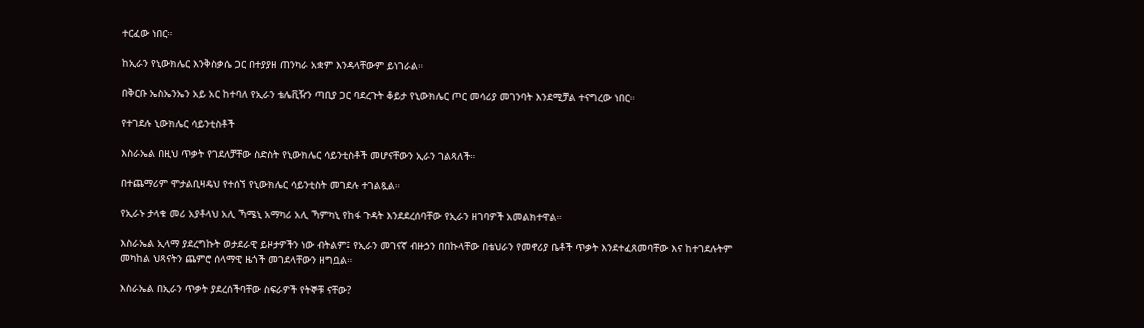ተርፈው ነበር።

ከኢራን የኒውክሌር እንቅስቃሴ ጋር በተያያዘ ጠንካራ አቋም እንዳላቸውም ይነገራል።

በቅርቡ ኤስኤንኤን አይ አር ከተባለ የኢራን ቴሌቪዥን ጣቢያ ጋር ባደረጉት ቆይታ የኒውክሌር ጦር መሳሪያ መገንባት እንደሚቻል ተናግረው ነበር።

የተገደሉ ኒውክሌር ሳይንቲስቶች

እስራኤል በዚህ ጥቃት የገደለቻቸው ስድስት የኒውክሌር ሳይንቲስቶች መሆናቸውን ኢራን ገልጻለች።

በተጨማሪም ሞታልቢዛዴህ የተሰኘ የኒውክሌር ሳይንቲስት መገደሉ ተገልጿል።

የኢራኑ ታላቁ መሪ አያቶላህ አሊ ኻሜኒ አማካሪ አሊ ኻምካኒ የከፋ ጉዳት እንደደረሰባቸው የኢራን ዘገባዎች አመልክተዋል።

እስራኤል ኢላማ ያደረግኩት ወታደራዊ ይዞታዎችን ነው ብትልም፤ የኢራን መገናኛ ብዙኃን በበኩላቸው በቴህራን የመኖሪያ ቤቶች ጥቃት እንደተፈጸመባቸው እና ከተገደሉትም መካከል ህጻናትን ጨምሮ ሰላማዊ ዜጎች መገደላቸውን ዘግቧል።

እስራኤል በኢራን ጥቃት ያደረሰችባቸው ስፍራዎች የትኞቹ ናቸው?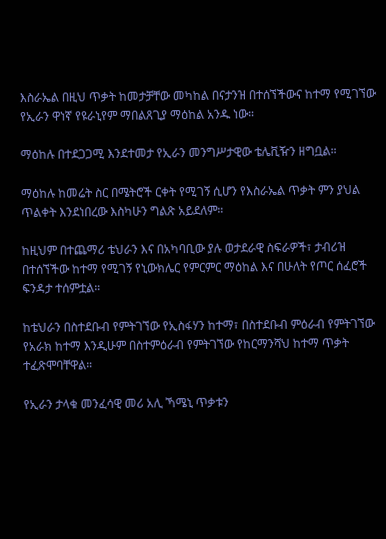እስራኤል በዚህ ጥቃት ከመታቻቸው መካከል በናታንዝ በተሰኘችውና ከተማ የሚገኘው የኢራን ዋነኛ የዩራኒየም ማበልጸጊያ ማዕከል አንዱ ነው።

ማዕከሉ በተደጋጋሚ እንደተመታ የኢራን መንግሥታዊው ቴሌቪዥን ዘግቧል።

ማዕከሉ ከመሬት ስር በሜትሮች ርቀት የሚገኝ ሲሆን የእስራኤል ጥቃት ምን ያህል ጥልቀት እንደነበረው እስካሁን ግልጽ አይደለም።

ከዚህም በተጨማሪ ቴህራን እና በአካባቢው ያሉ ወታደራዊ ስፍራዎች፣ ታብሪዝ በተሰኘችው ከተማ የሚገኝ የኒውክሌር የምርምር ማዕከል እና በሁለት የጦር ሰፈሮች ፍንዳታ ተሰምቷል።

ከቴህራን በስተደቡብ የምትገኘው የኢስፋሃን ከተማ፣ በስተደቡብ ምዕራብ የምትገኘው የአራክ ከተማ እንዲሁም በስተምዕራብ የምትገኘው የከርማንሻህ ከተማ ጥቃት ተፈጽሞባቸዋል።

የኢራን ታላቁ መንፈሳዊ መሪ አሊ ኻሜኒ ጥቃቱን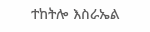ተከትሎ እስራኤል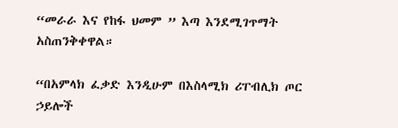“መራራ እና የከፋ ህመም ” እጣ እንደሚገጥማት አስጠንቅቀዋል።

“በአምላክ ፈቃድ እንዲሁም በእስላሚክ ሪፐብሊክ ጦር ኃይሎች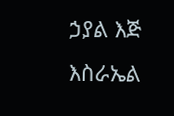ኃያል እጅ እስራኤል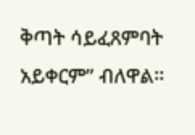ቅጣት ሳይፈጸምባት አይቀርም” ብለዋል።